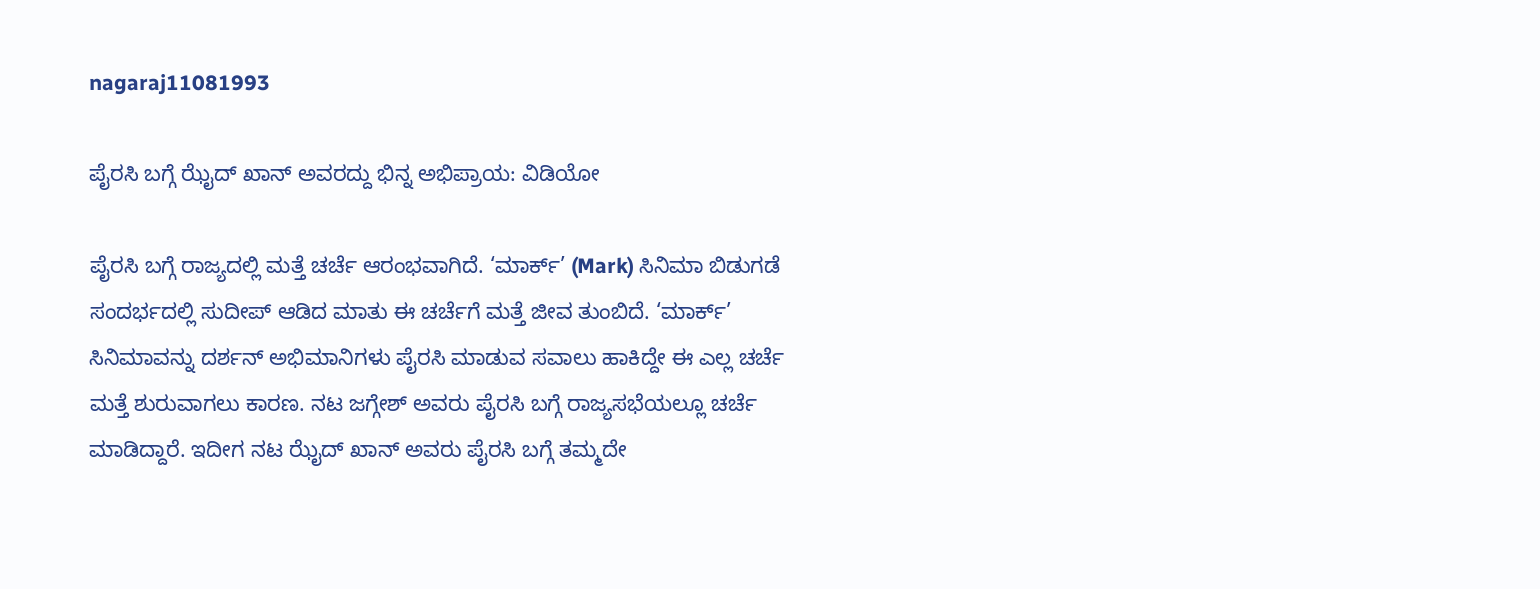nagaraj11081993

ಪೈರಸಿ ಬಗ್ಗೆ ಝೈದ್ ಖಾನ್ ಅವರದ್ದು ಭಿನ್ನ ಅಭಿಪ್ರಾಯ: ವಿಡಿಯೋ

ಪೈರಸಿ ಬಗ್ಗೆ ರಾಜ್ಯದಲ್ಲಿ ಮತ್ತೆ ಚರ್ಚೆ ಆರಂಭವಾಗಿದೆ. ‘ಮಾರ್ಕ್’ (Mark) ಸಿನಿಮಾ ಬಿಡುಗಡೆ ಸಂದರ್ಭದಲ್ಲಿ ಸುದೀಪ್ ಆಡಿದ ಮಾತು ಈ ಚರ್ಚೆಗೆ ಮತ್ತೆ ಜೀವ ತುಂಬಿದೆ. ‘ಮಾರ್ಕ್’ ಸಿನಿಮಾವನ್ನು ದರ್ಶನ್ ಅಭಿಮಾನಿಗಳು ಪೈರಸಿ ಮಾಡುವ ಸವಾಲು ಹಾಕಿದ್ದೇ ಈ ಎಲ್ಲ ಚರ್ಚೆ ಮತ್ತೆ ಶುರುವಾಗಲು ಕಾರಣ. ನಟ ಜಗ್ಗೇಶ್ ಅವರು ಪೈರಸಿ ಬಗ್ಗೆ ರಾಜ್ಯಸಭೆಯಲ್ಲೂ ಚರ್ಚೆ ಮಾಡಿದ್ದಾರೆ. ಇದೀಗ ನಟ ಝೈದ್ ಖಾನ್ ಅವರು ಪೈರಸಿ ಬಗ್ಗೆ ತಮ್ಮದೇ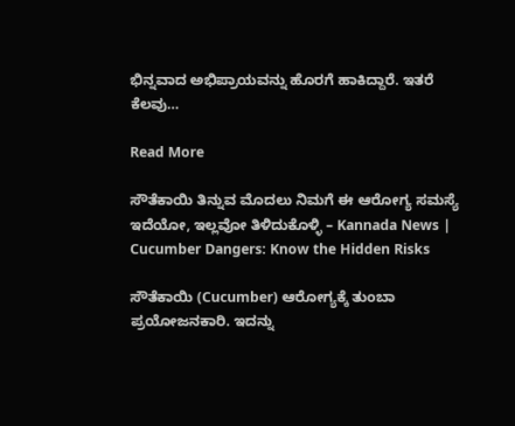ಭಿನ್ನವಾದ ಅಭಿಪ್ರಾಯವನ್ನು ಹೊರಗೆ ಹಾಕಿದ್ದಾರೆ. ಇತರೆ ಕೆಲವು…

Read More

ಸೌತೆಕಾಯಿ ತಿನ್ನುವ ಮೊದಲು ನಿಮಗೆ ಈ ಆರೋಗ್ಯ ಸಮಸ್ಯೆ ಇದೆಯೋ, ಇಲ್ಲವೋ ತಿಳಿದುಕೊಳ್ಳಿ – Kannada News | Cucumber Dangers: Know the Hidden Risks

ಸೌತೆಕಾಯಿ (Cucumber) ಆರೋಗ್ಯಕ್ಕೆ ತುಂಬಾ ಪ್ರಯೋಜನಕಾರಿ. ಇದನ್ನು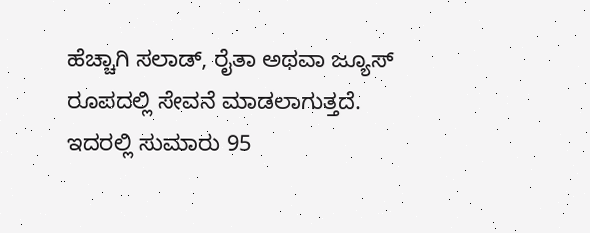ಹೆಚ್ಚಾಗಿ ಸಲಾಡ್, ರೈತಾ ಅಥವಾ ಜ್ಯೂಸ್ ರೂಪದಲ್ಲಿ ಸೇವನೆ ಮಾಡಲಾಗುತ್ತದೆ. ಇದರಲ್ಲಿ ಸುಮಾರು 95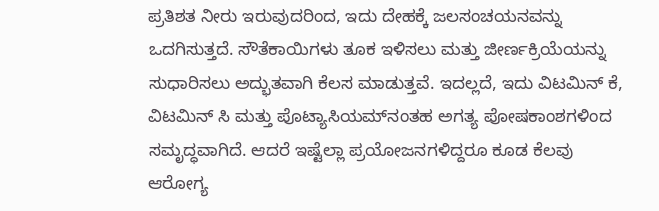ಪ್ರತಿಶತ ನೀರು ಇರುವುದರಿಂದ, ಇದು ದೇಹಕ್ಕೆ ಜಲಸಂಚಯನವನ್ನು ಒದಗಿಸುತ್ತದೆ. ಸೌತೆಕಾಯಿಗಳು ತೂಕ ಇಳಿಸಲು ಮತ್ತು ಜೀರ್ಣಕ್ರಿಯೆಯನ್ನು ಸುಧಾರಿಸಲು ಅದ್ಭುತವಾಗಿ ಕೆಲಸ ಮಾಡುತ್ತವೆ. ಇದಲ್ಲದೆ, ಇದು ವಿಟಮಿನ್ ಕೆ, ವಿಟಮಿನ್ ಸಿ ಮತ್ತು ಪೊಟ್ಯಾಸಿಯಮ್‌ನಂತಹ ಅಗತ್ಯ ಪೋಷಕಾಂಶಗಳಿಂದ ಸಮೃದ್ಧವಾಗಿದೆ. ಆದರೆ ಇಷ್ಟೆಲ್ಲಾ ಪ್ರಯೋಜನಗಳಿದ್ದರೂ ಕೂಡ ಕೆಲವು ಆರೋಗ್ಯ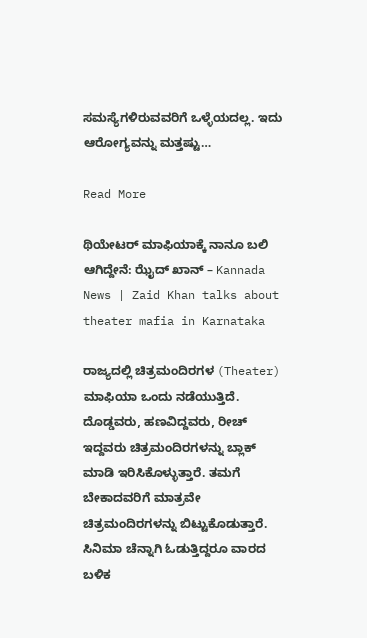ಸಮಸ್ಯೆಗಳಿರುವವರಿಗೆ ಒಳ್ಳೆಯದಲ್ಲ. ಇದು ಆರೋಗ್ಯವನ್ನು ಮತ್ತಷ್ಟು…

Read More

ಥಿಯೇಟರ್ ಮಾಫಿಯಾಕ್ಕೆ ನಾನೂ ಬಲಿ ಆಗಿದ್ದೇನೆ: ಝೈದ್ ಖಾನ್ – Kannada News | Zaid Khan talks about theater mafia in Karnataka

ರಾಜ್ಯದಲ್ಲಿ ಚಿತ್ರಮಂದಿರಗಳ (Theater) ಮಾಫಿಯಾ ಒಂದು ನಡೆಯುತ್ತಿದೆ. ದೊಡ್ಡವರು, ಹಣವಿದ್ದವರು, ರೀಚ್ ಇದ್ದವರು ಚಿತ್ರಮಂದಿರಗಳನ್ನು ಬ್ಲಾಕ್ ಮಾಡಿ ಇರಿಸಿಕೊಳ್ಳುತ್ತಾರೆ. ತಮಗೆ ಬೇಕಾದವರಿಗೆ ಮಾತ್ರವೇ ಚಿತ್ರಮಂದಿರಗಳನ್ನು ಬಿಟ್ಟುಕೊಡುತ್ತಾರೆ. ಸಿನಿಮಾ ಚೆನ್ನಾಗಿ ಓಡುತ್ತಿದ್ದರೂ ವಾರದ ಬಳಿಕ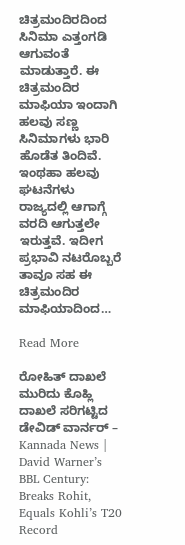ಚಿತ್ರಮಂದಿರದಿಂದ ಸಿನಿಮಾ ಎತ್ತಂಗಡಿ ಆಗುವಂತೆ ಮಾಡುತ್ತಾರೆ. ಈ ಚಿತ್ರಮಂದಿರ ಮಾಫಿಯಾ ಇಂದಾಗಿ ಹಲವು ಸಣ್ಣ ಸಿನಿಮಾಗಳು ಭಾರಿ ಹೊಡೆತ ತಿಂದಿವೆ. ಇಂಥಹಾ ಹಲವು ಘಟನೆಗಳು ರಾಜ್ಯದಲ್ಲಿ ಆಗಾಗ್ಗೆ ವರದಿ ಆಗುತ್ತಲೇ ಇರುತ್ತವೆ. ಇದೀಗ ಪ್ರಭಾವಿ ನಟರೊಬ್ಬರೆ ತಾವೂ ಸಹ ಈ ಚಿತ್ರಮಂದಿರ ಮಾಫಿಯಾದಿಂದ…

Read More

ರೋಹಿತ್ ದಾಖಲೆ ಮುರಿದು ಕೊಹ್ಲಿ ದಾಖಲೆ ಸರಿಗಟ್ಟಿದ ಡೇವಿಡ್ ವಾರ್ನರ್ – Kannada News | David Warner’s BBL Century: Breaks Rohit, Equals Kohli’s T20 Record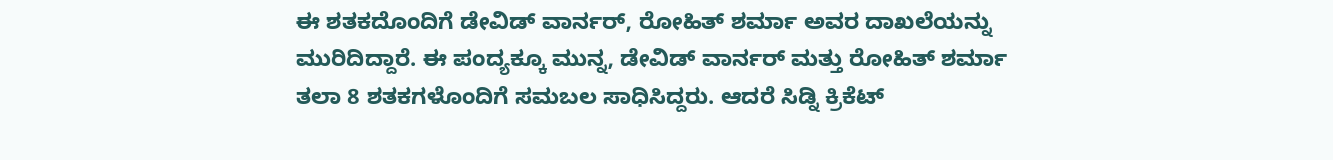ಈ ಶತಕದೊಂದಿಗೆ ಡೇವಿಡ್ ವಾರ್ನರ್, ರೋಹಿತ್ ಶರ್ಮಾ ಅವರ ದಾಖಲೆಯನ್ನು ಮುರಿದಿದ್ದಾರೆ. ಈ ಪಂದ್ಯಕ್ಕೂ ಮುನ್ನ, ಡೇವಿಡ್ ವಾರ್ನರ್ ಮತ್ತು ರೋಹಿತ್ ಶರ್ಮಾ ತಲಾ 8 ಶತಕಗಳೊಂದಿಗೆ ಸಮಬಲ ಸಾಧಿಸಿದ್ದರು. ಆದರೆ ಸಿಡ್ನಿ ಕ್ರಿಕೆಟ್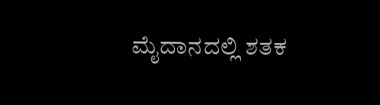ಮೈದಾನದಲ್ಲಿ ಶತಕ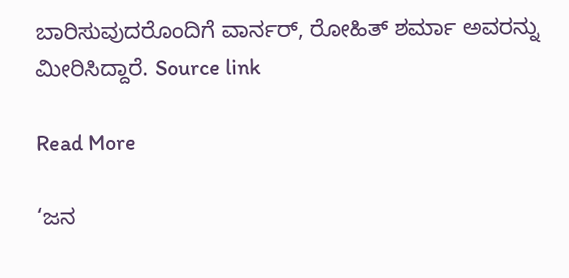ಬಾರಿಸುವುದರೊಂದಿಗೆ ವಾರ್ನರ್, ರೋಹಿತ್ ಶರ್ಮಾ ಅವರನ್ನು ಮೀರಿಸಿದ್ದಾರೆ. Source link

Read More

‘ಜನ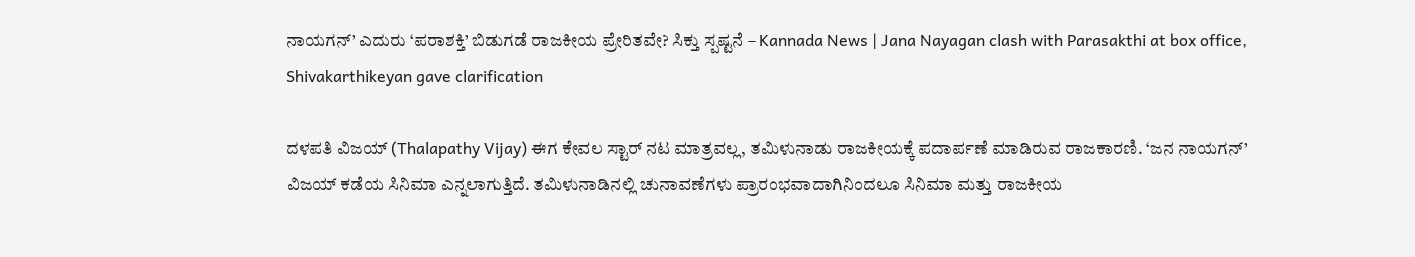ನಾಯಗನ್’ ಎದುರು ‘ಪರಾಶಕ್ತಿ’ ಬಿಡುಗಡೆ ರಾಜಕೀಯ ಪ್ರೇರಿತವೇ? ಸಿಕ್ತು ಸ್ಪಷ್ಟನೆ – Kannada News | Jana Nayagan clash with Parasakthi at box office, Shivakarthikeyan gave clarification

ದಳಪತಿ ವಿಜಯ್ (Thalapathy Vijay) ಈಗ ಕೇವಲ ಸ್ಟಾರ್ ನಟ ಮಾತ್ರವಲ್ಲ, ತಮಿಳುನಾಡು ರಾಜಕೀಯಕ್ಕೆ ಪದಾರ್ಪಣೆ ಮಾಡಿರುವ ರಾಜಕಾರಣಿ. ‘ಜನ ನಾಯಗನ್’ ವಿಜಯ್ ಕಡೆಯ ಸಿನಿಮಾ ಎನ್ನಲಾಗುತ್ತಿದೆ. ತಮಿಳುನಾಡಿನಲ್ಲಿ ಚುನಾವಣೆಗಳು ಪ್ರಾರಂಭವಾದಾಗಿನಿಂದಲೂ ಸಿನಿಮಾ ಮತ್ತು ರಾಜಕೀಯ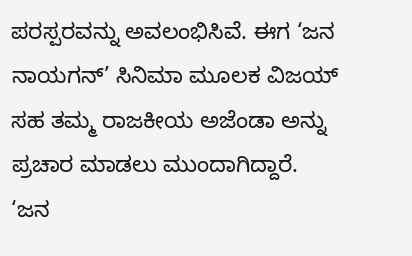ಪರಸ್ಪರವನ್ನು ಅವಲಂಭಿಸಿವೆ. ಈಗ ‘ಜನ ನಾಯಗನ್’ ಸಿನಿಮಾ ಮೂಲಕ ವಿಜಯ್ ಸಹ ತಮ್ಮ ರಾಜಕೀಯ ಅಜೆಂಡಾ ಅನ್ನು ಪ್ರಚಾರ ಮಾಡಲು ಮುಂದಾಗಿದ್ದಾರೆ. ‘ಜನ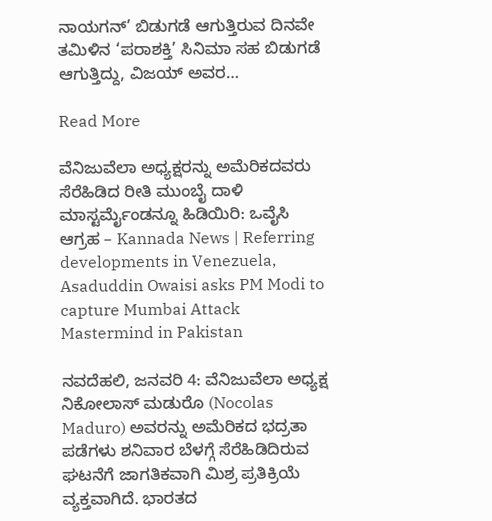ನಾಯಗನ್’ ಬಿಡುಗಡೆ ಆಗುತ್ತಿರುವ ದಿನವೇ ತಮಿಳಿನ ‘ಪರಾಶಕ್ತಿ’ ಸಿನಿಮಾ ಸಹ ಬಿಡುಗಡೆ ಆಗುತ್ತಿದ್ದು, ವಿಜಯ್ ಅವರ…

Read More

ವೆನಿಜುವೆಲಾ ಅಧ್ಯಕ್ಷರನ್ನು ಅಮೆರಿಕದವರು ಸೆರೆಹಿಡಿದ ರೀತಿ ಮುಂಬೈ ದಾಳಿ ಮಾಸ್ಟರ್ಮೈಂಡನ್ನೂ ಹಿಡಿಯಿರಿ: ಒವೈಸಿ ಆಗ್ರಹ – Kannada News | Referring developments in Venezuela, Asaduddin Owaisi asks PM Modi to capture Mumbai Attack Mastermind in Pakistan

ನವದೆಹಲಿ, ಜನವರಿ 4: ವೆನಿಜುವೆಲಾ ಅಧ್ಯಕ್ಷ ನಿಕೋಲಾಸ್ ಮಡುರೊ (Nocolas Maduro) ಅವರನ್ನು ಅಮೆರಿಕದ ಭದ್ರತಾ ಪಡೆಗಳು ಶನಿವಾರ ಬೆಳಗ್ಗೆ ಸೆರೆಹಿಡಿದಿರುವ ಘಟನೆಗೆ ಜಾಗತಿಕವಾಗಿ ಮಿಶ್ರ ಪ್ರತಿಕ್ರಿಯೆ ವ್ಯಕ್ತವಾಗಿದೆ. ಭಾರತದ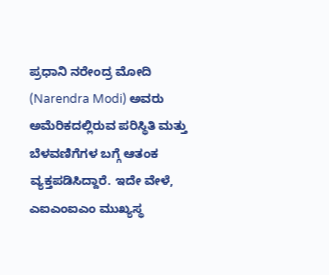ಪ್ರಧಾನಿ ನರೇಂದ್ರ ಮೋದಿ (Narendra Modi) ಅವರು ಅಮೆರಿಕದಲ್ಲಿರುವ ಪರಿಸ್ಥಿತಿ ಮತ್ತು ಬೆಳವಣಿಗೆಗಳ ಬಗ್ಗೆ ಆತಂಕ ವ್ಯಕ್ತಪಡಿಸಿದ್ದಾರೆ. ಇದೇ ವೇಳೆ, ಎಐಎಂಐಎಂ ಮುಖ್ಯಸ್ಥ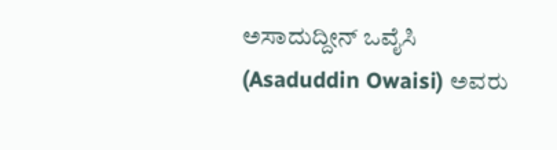ಅಸಾದುದ್ದೀನ್ ಒವೈಸಿ (Asaduddin Owaisi) ಅವರು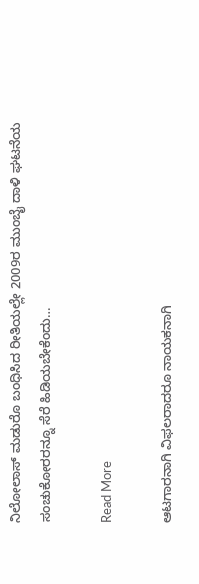ನಿಲೋಲಾಸ್ ಮಡುರೊ ಬಂಧಿಸಿದ ರೀತಿಯಲ್ಲೇ 2009ರ ಮುಂಬೈ ದಾಳಿ ಘಟನೆಯ ಸಂಚುಕೋರರನ್ನೂ ಸೆರೆ ಹಿಡಿಯಬೇಕೆಂದು…

Read More

ಆಟಗಾರನಾಗಿ ವಿಫಲರಾದರೂ ನಾಯಕನಾಗಿ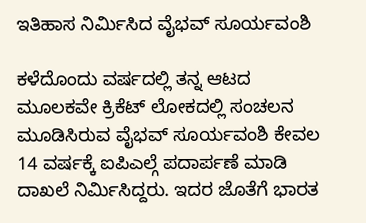ಇತಿಹಾಸ ನಿರ್ಮಿಸಿದ ವೈಭವ್ ಸೂರ್ಯವಂಶಿ

ಕಳೆದೊಂದು ವರ್ಷದಲ್ಲಿ ತನ್ನ ಆಟದ ಮೂಲಕವೇ ಕ್ರಿಕೆಟ್ ಲೋಕದಲ್ಲಿ ಸಂಚಲನ ಮೂಡಿಸಿರುವ ವೈಭವ್ ಸೂರ್ಯವಂಶಿ ಕೇವಲ 14 ವರ್ಷಕ್ಕೆ ಐಪಿಎಲ್ಗೆ ಪದಾರ್ಪಣೆ ಮಾಡಿ ದಾಖಲೆ ನಿರ್ಮಿಸಿದ್ದರು. ಇದರ ಜೊತೆಗೆ ಭಾರತ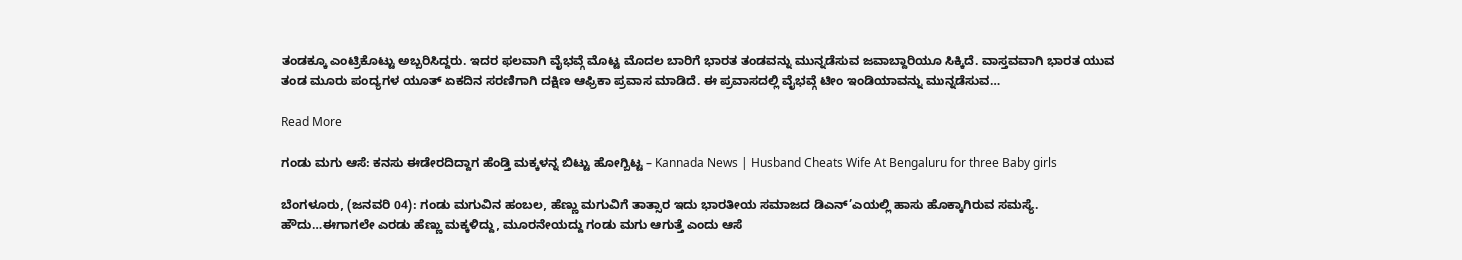ತಂಡಕ್ಕೂ ಎಂಟ್ರಿಕೊಟ್ಟು ಅಬ್ಬರಿಸಿದ್ದರು. ಇದರ ಫಲವಾಗಿ ವೈಭವ್ಗೆ ಮೊಟ್ಟ ಮೊದಲ ಬಾರಿಗೆ ಭಾರತ ತಂಡವನ್ನು ಮುನ್ನಡೆಸುವ ಜವಾಬ್ದಾರಿಯೂ ಸಿಕ್ಕಿದೆ. ವಾಸ್ತವವಾಗಿ ಭಾರತ ಯುವ ತಂಡ ಮೂರು ಪಂದ್ಯಗಳ ಯೂತ್ ಏಕದಿನ ಸರಣಿಗಾಗಿ ದಕ್ಷಿಣ ಆಫ್ರಿಕಾ ಪ್ರವಾಸ ಮಾಡಿದೆ. ಈ ಪ್ರವಾಸದಲ್ಲಿ ವೈಭವ್ಗೆ ಟೀಂ ಇಂಡಿಯಾವನ್ನು ಮುನ್ನಡೆಸುವ…

Read More

ಗಂಡು ಮಗು ಆಸೆ: ಕನಸು ಈಡೇರದಿದ್ದಾಗ ಹೆಂಡ್ತಿ ಮಕ್ಕಳನ್ನ ಬಿಟ್ಟು ಹೋಗ್ಬಿಟ್ಟ – Kannada News | Husband Cheats Wife At Bengaluru for three Baby girls

ಬೆಂಗಳೂರು, (ಜನವರಿ 04): ಗಂಡು ಮಗುವಿನ ಹಂಬಲ, ಹೆಣ್ಣು ಮಗುವಿಗೆ ತಾತ್ಸಾರ ಇದು ಭಾರತೀಯ ಸಮಾಜದ ಡಿಎನ್’ಎಯಲ್ಲಿ ಹಾಸು ಹೊಕ್ಕಾಗಿರುವ ಸಮಸ್ಯೆ. ಹೌದು…ಈಗಾಗಲೇ ಎರಡು ಹೆಣ್ಣು ಮಕ್ಕಳಿದ್ದು, ಮೂರನೇಯದ್ದು ಗಂಡು ಮಗು ಆಗುತ್ತೆ ಎಂದು ಆಸೆ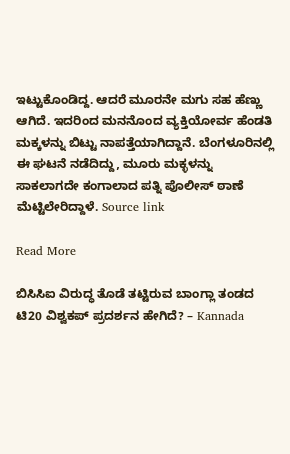ಇಟ್ಟುಕೊಂಡಿದ್ದ. ಆದರೆ ಮೂರನೇ ಮಗು ಸಹ ಹೆಣ್ಣು ಆಗಿದೆ. ಇದರಿಂದ ಮನನೊಂದ ವ್ಯಕ್ತಿಯೋರ್ವ ಹೆಂಡತಿ ಮಕ್ಕಳನ್ನು ಬಿಟ್ಟು ನಾಪತ್ತೆಯಾಗಿದ್ದಾನೆ. ಬೆಂಗಳೂರಿನಲ್ಲಿ ಈ ಘಟನೆ ನಡೆದಿದ್ದು, ಮೂರು ಮಕ್ಳಳನ್ನು ಸಾಕಲಾಗದೇ ಕಂಗಾಲಾದ ಪತ್ನಿ ಪೊಲೀಸ್ ಠಾಣೆ ಮೆಟ್ಟಿಲೇರಿದ್ದಾಳೆ. Source link

Read More

ಬಿಸಿಸಿಐ ವಿರುದ್ಧ ತೊಡೆ ತಟ್ಟಿರುವ ಬಾಂಗ್ಲಾ ತಂಡದ ಟಿ20 ವಿಶ್ವಕಪ್ ಪ್ರದರ್ಶನ ಹೇಗಿದೆ? – Kannada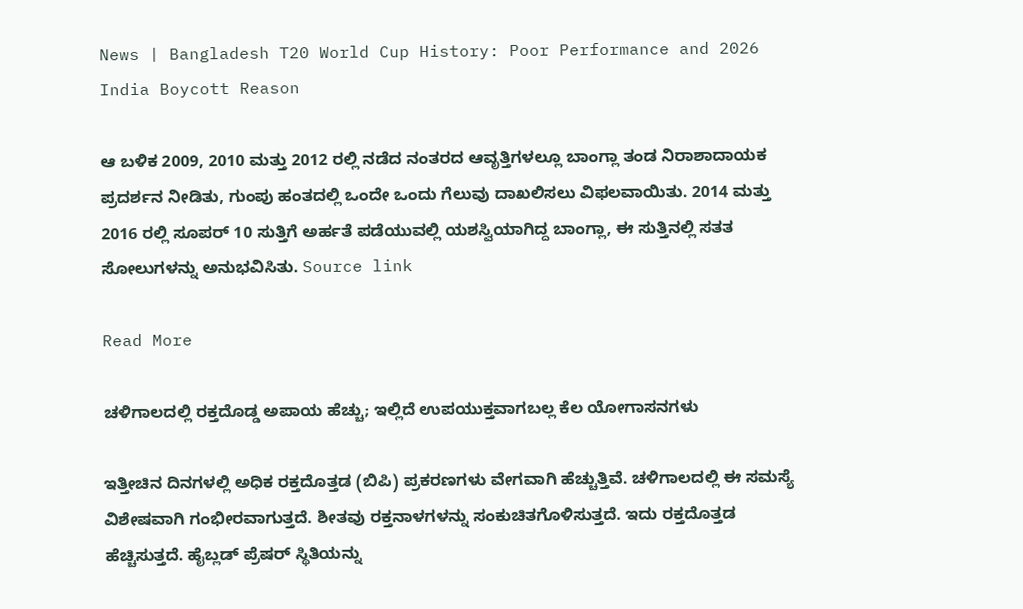News | Bangladesh T20 World Cup History: Poor Performance and 2026 India Boycott Reason

ಆ ಬಳಿಕ 2009, 2010 ಮತ್ತು 2012 ರಲ್ಲಿ ನಡೆದ ನಂತರದ ಆವೃತ್ತಿಗಳಲ್ಲೂ ಬಾಂಗ್ಲಾ ತಂಡ ನಿರಾಶಾದಾಯಕ ಪ್ರದರ್ಶನ ನೀಡಿತು, ಗುಂಪು ಹಂತದಲ್ಲಿ ಒಂದೇ ಒಂದು ಗೆಲುವು ದಾಖಲಿಸಲು ವಿಫಲವಾಯಿತು. 2014 ಮತ್ತು 2016 ರಲ್ಲಿ ಸೂಪರ್ 10 ಸುತ್ತಿಗೆ ಅರ್ಹತೆ ಪಡೆಯುವಲ್ಲಿ ಯಶಸ್ವಿಯಾಗಿದ್ದ ಬಾಂಗ್ಲಾ, ಈ ಸುತ್ತಿನಲ್ಲಿ ಸತತ ಸೋಲುಗಳನ್ನು ಅನುಭವಿಸಿತು. Source link

Read More

ಚಳಿಗಾಲದಲ್ಲಿ ರಕ್ತದೊಡ್ಡ ಅಪಾಯ ಹೆಚ್ಚು; ಇಲ್ಲಿದೆ ಉಪಯುಕ್ತವಾಗಬಲ್ಲ ಕೆಲ ಯೋಗಾಸನಗಳು

ಇತ್ತೀಚಿನ ದಿನಗಳಲ್ಲಿ ಅಧಿಕ ರಕ್ತದೊತ್ತಡ (ಬಿಪಿ) ಪ್ರಕರಣಗಳು ವೇಗವಾಗಿ ಹೆಚ್ಚುತ್ತಿವೆ. ಚಳಿಗಾಲದಲ್ಲಿ ಈ ಸಮಸ್ಯೆ ವಿಶೇಷವಾಗಿ ಗಂಭೀರವಾಗುತ್ತದೆ. ಶೀತವು ರಕ್ತನಾಳಗಳನ್ನು ಸಂಕುಚಿತಗೊಳಿಸುತ್ತದೆ. ಇದು ರಕ್ತದೊತ್ತಡ ಹೆಚ್ಚಿಸುತ್ತದೆ. ಹೈಬ್ಲಡ್ ಪ್ರೆಷರ್ ಸ್ಥಿತಿಯನ್ನು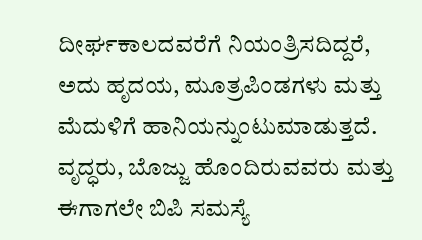ದೀರ್ಘಕಾಲದವರೆಗೆ ನಿಯಂತ್ರಿಸದಿದ್ದರೆ, ಅದು ಹೃದಯ, ಮೂತ್ರಪಿಂಡಗಳು ಮತ್ತು ಮೆದುಳಿಗೆ ಹಾನಿಯನ್ನುಂಟುಮಾಡುತ್ತದೆ. ವೃದ್ಧರು, ಬೊಜ್ಜು ಹೊಂದಿರುವವರು ಮತ್ತು ಈಗಾಗಲೇ ಬಿಪಿ ಸಮಸ್ಯೆ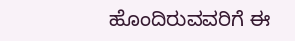ಹೊಂದಿರುವವರಿಗೆ ಈ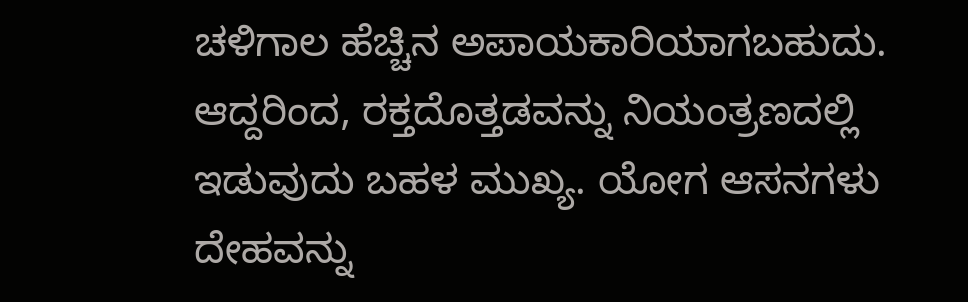ಚಳಿಗಾಲ ಹೆಚ್ಚಿನ ಅಪಾಯಕಾರಿಯಾಗಬಹುದು. ಆದ್ದರಿಂದ, ರಕ್ತದೊತ್ತಡವನ್ನು ನಿಯಂತ್ರಣದಲ್ಲಿ ಇಡುವುದು ಬಹಳ ಮುಖ್ಯ. ಯೋಗ ಆಸನಗಳು ದೇಹವನ್ನು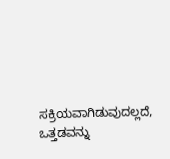ಸಕ್ರಿಯವಾಗಿಡುವುದಲ್ಲದೆ, ಒತ್ತಡವನ್ನು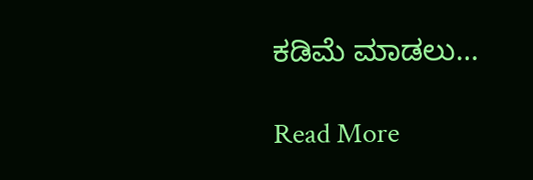ಕಡಿಮೆ ಮಾಡಲು…

Read More